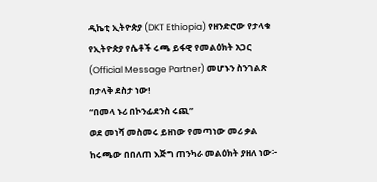ዲኬቲ ኢትዮጵያ (DKT Ethiopia) የዘንድሮው የታላቁ የኢትዮጵያ የሴቶች ሩጫ ይፋዊ የመልዕክት አጋር (Official Message Partner) መሆኑን ስንገልጽ በታላቅ ደስታ ነው!
“በመላ ኑሪ በኮንፊደንስ ሩጪ”
ወደ መነሻ መስመሩ ይዘነው የመጣነው መሪ ቃል ከሩጫው በበለጠ እጅግ ጠንካራ መልዕክት ያዘለ ነው፦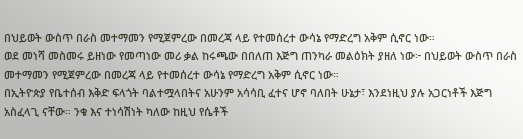በህይወት ውስጥ በራስ መተማመን የሚጀምረው በመረጃ ላይ የተመሰረተ ውሳኔ የማድረግ አቅም ሲኖር ነው።
ወደ መነሻ መስመሩ ይዘነው የመጣነው መሪ ቃል ከሩጫው በበለጠ እጅግ ጠንካራ መልዕክት ያዘለ ነው፦ በህይወት ውስጥ በራስ መተማመን የሚጀምረው በመረጃ ላይ የተመሰረተ ውሳኔ የማድረግ አቅም ሲኖር ነው።
በኢትዮጵያ የቤተሰብ እቅድ ፍላጎት ባልተሟላበትና አሁንም አሳሳቢ ፈተና ሆኖ ባለበት ሁኔታ፣ እንደነዚህ ያሉ አጋርነቶች እጅግ አስፈላጊ ናቸው። ንቁ እና ተነሳሽነት ካለው ከዚህ የሴቶች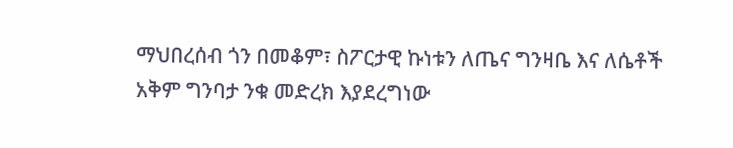ማህበረሰብ ጎን በመቆም፣ ስፖርታዊ ኩነቱን ለጤና ግንዛቤ እና ለሴቶች አቅም ግንባታ ንቁ መድረክ እያደረግነው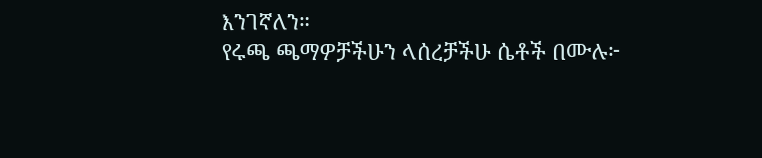እንገኛለን።
የሩጫ ጫማዎቻችሁን ላሰረቻችሁ ሴቶች በሙሉ፦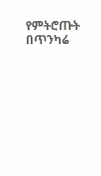የምትሮጡት በጥንካሬ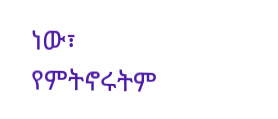ነው፣ የምትኖሩትም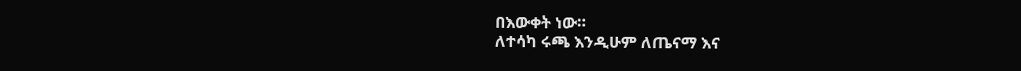በእውቀት ነው።
ለተሳካ ሩጫ እንዲሁም ለጤናማ እና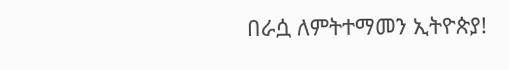በራሷ ለምትተማመን ኢትዮጵያ!